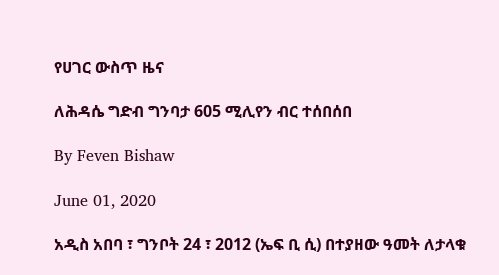የሀገር ውስጥ ዜና

ለሕዳሴ ግድብ ግንባታ 605 ሚሊየን ብር ተሰበሰበ

By Feven Bishaw

June 01, 2020

አዲስ አበባ ፣ ግንቦት 24 ፣ 2012 (ኤፍ ቢ ሲ) በተያዘው ዓመት ለታላቁ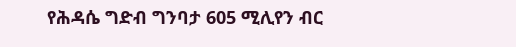የሕዳሴ ግድብ ግንባታ 605 ሚሊየን ብር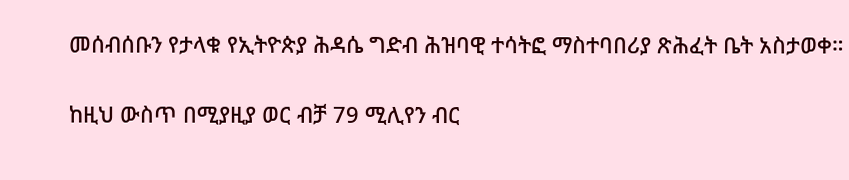መሰብሰቡን የታላቁ የኢትዮጵያ ሕዳሴ ግድብ ሕዝባዊ ተሳትፎ ማስተባበሪያ ጽሕፈት ቤት አስታወቀ።

ከዚህ ውስጥ በሚያዚያ ወር ብቻ 79 ሚሊየን ብር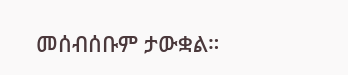መሰብሰቡም ታውቋል።